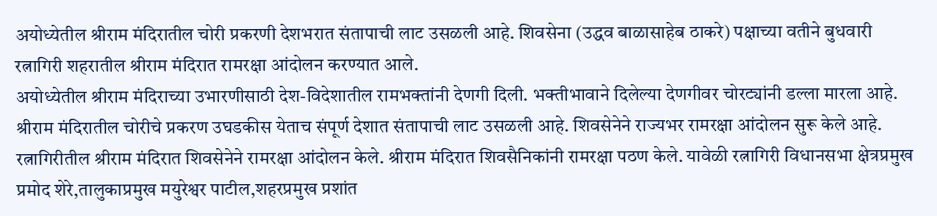अयोध्येतील श्रीराम मंदिरातील चोरी प्रकरणी देशभरात संतापाची लाट उसळली आहे. शिवसेना (उद्धव बाळासाहेब ठाकरे) पक्षाच्या वतीने बुधवारी रत्नागिरी शहरातील श्रीराम मंदिरात रामरक्षा आंदोलन करण्यात आले.
अयोध्येतील श्रीराम मंदिराच्या उभारणीसाठी देश-विदेशातील रामभक्तांनी देणगी दिली. भक्तीभावाने दिलेल्या देणगीवर चोरट्यांनी डल्ला मारला आहे. श्रीराम मंदिरातील चोरीचे प्रकरण उघडकीस येताच संपूर्ण देशात संतापाची लाट उसळली आहे. शिवसेनेने राज्यभर रामरक्षा आंदोलन सुरू केले आहे. रत्नागिरीतील श्रीराम मंदिरात शिवसेनेने रामरक्षा आंदोलन केले. श्रीराम मंदिरात शिवसैनिकांनी रामरक्षा पठण केले. यावेळी रत्नागिरी विधानसभा क्षेत्रप्रमुख प्रमोद शेरे,तालुकाप्रमुख मयुरेश्वर पाटील,शहरप्रमुख प्रशांत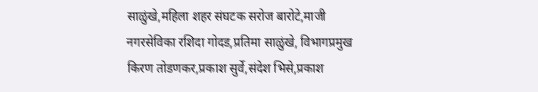साळुंखे,महिला शहर संघटक सरोज बारोटे,माजी नगरसेविका रशिदा गोदड,प्रतिमा साळुंखे, विभागप्रमुख किरण तोडणकर,प्रकाश सुर्वे,संदेश भिसे,प्रकाश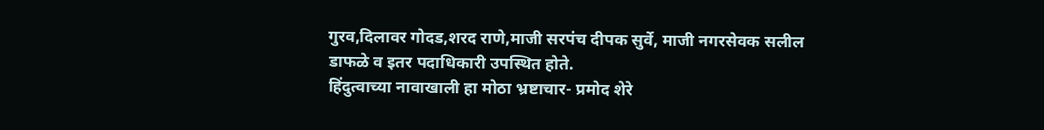गुरव,दिलावर गोदड,शरद राणे,माजी सरपंच दीपक सुर्वे, माजी नगरसेवक सलील डाफळे व इतर पदाधिकारी उपस्थित होते.
हिंदुत्वाच्या नावाखाली हा मोठा भ्रष्टाचार- प्रमोद शेरे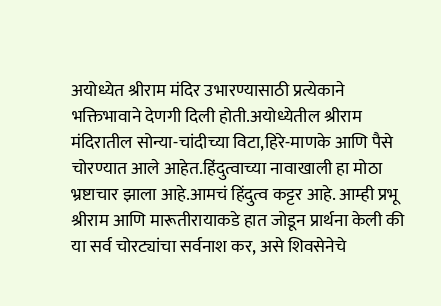अयोध्येत श्रीराम मंदिर उभारण्यासाठी प्रत्येकाने भक्तिभावाने देणगी दिली होती.अयोध्येतील श्रीराम मंदिरातील सोन्या-चांदीच्या विटा,हिरे-माणके आणि पैसे चोरण्यात आले आहेत.हिंदुत्वाच्या नावाखाली हा मोठा भ्रष्टाचार झाला आहे.आमचं हिंदुत्व कट्टर आहे. आम्ही प्रभू श्रीराम आणि मारूतीरायाकडे हात जोडून प्रार्थना केली की या सर्व चोरट्यांचा सर्वनाश कर, असे शिवसेनेचे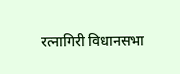रत्नागिरी विधानसभा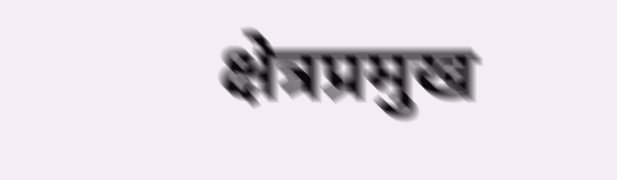क्षेत्रप्रमुख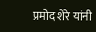प्रमोद शेरे यांनी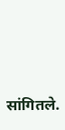सांगितले.